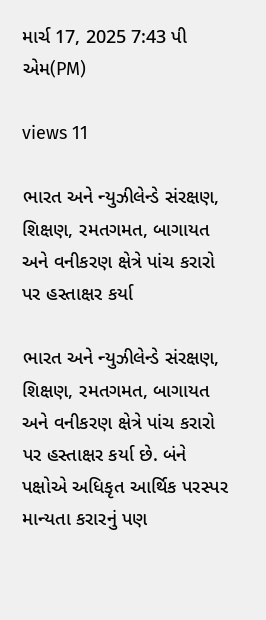માર્ચ 17, 2025 7:43 પી એમ(PM)

views 11

ભારત અને ન્યુઝીલેન્ડે સંરક્ષણ, શિક્ષણ, રમતગમત, બાગાયત અને વનીકરણ ક્ષેત્રે પાંચ કરારો પર હસ્તાક્ષર કર્યા

ભારત અને ન્યુઝીલેન્ડે સંરક્ષણ, શિક્ષણ, રમતગમત, બાગાયત અને વનીકરણ ક્ષેત્રે પાંચ કરારો પર હસ્તાક્ષર કર્યા છે. બંને પક્ષોએ અધિકૃત આર્થિક પરસ્પર માન્યતા કરારનું પણ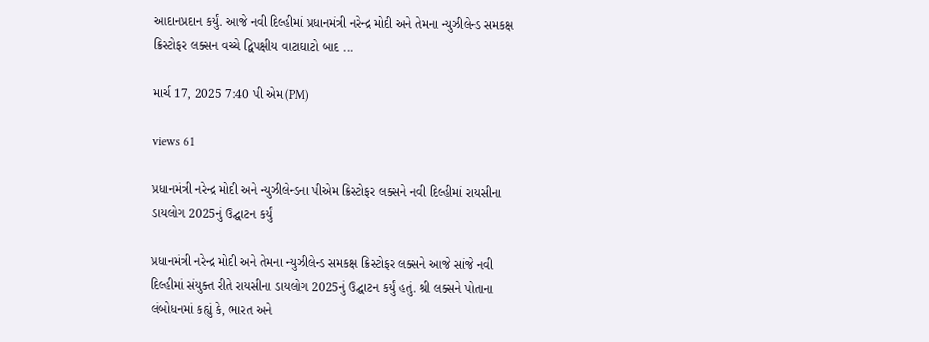આદાનપ્રદાન કર્યું. આજે નવી દિલ્હીમાં પ્રધાનમંત્રી નરેન્દ્ર મોદી અને તેમના ન્યુઝીલેન્ડ સમકક્ષ ક્રિસ્ટોફર લક્સન વચ્ચે દ્વિપક્ષીય વાટાઘાટો બાદ ...

માર્ચ 17, 2025 7:40 પી એમ(PM)

views 61

પ્રધાનમંત્રી નરેન્દ્ર મોદી અને ન્યુઝીલેન્ડના પીએમ ક્રિસ્ટોફર લક્સને નવી દિલ્હીમાં રાયસીના ડાયલોગ 2025નું ઉદ્ઘાટન કર્યું

પ્રધાનમંત્રી નરેન્દ્ર મોદી અને તેમના ન્યુઝીલેન્ડ સમકક્ષ ક્રિસ્ટોફર લક્સને આજે સાંજે નવી દિલ્હીમાં સંયુક્ત રીતે રાયસીના ડાયલોગ 2025નું ઉદ્ઘાટન કર્યું હતું. શ્રી લક્સને પોતાના લંબોધનમાં કહ્યું કે, ભારત અને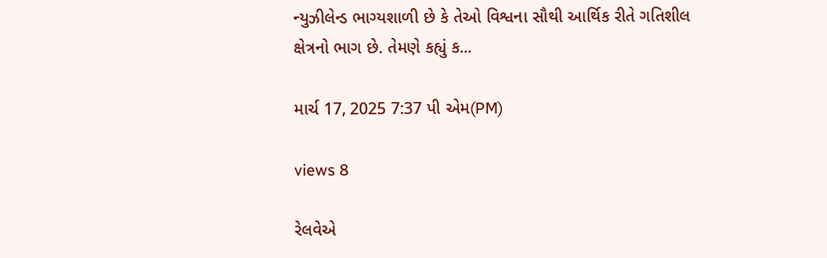ન્યુઝીલેન્ડ ભાગ્યશાળી છે કે તેઓ વિશ્વના સૌથી આર્થિક રીતે ગતિશીલ ક્ષેત્રનો ભાગ છે. તેમણે કહ્યું ક...

માર્ચ 17, 2025 7:37 પી એમ(PM)

views 8

રેલવેએ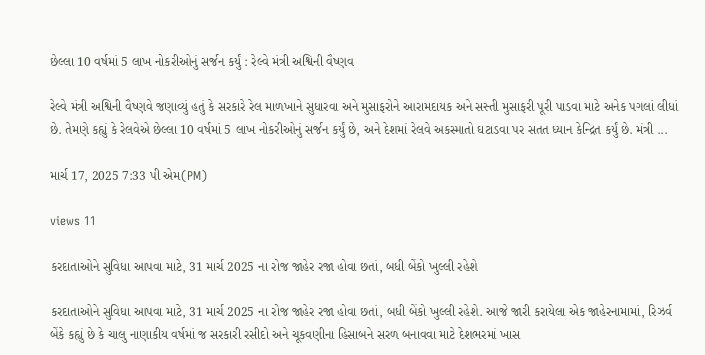છેલ્લા 10 વર્ષમાં 5 લાખ નોકરીઓનું સર્જન કર્યું : રેલ્વે મંત્રી અશ્વિની વૈષ્ણવ

રેલ્વે મંત્રી અશ્વિની વૈષ્ણવે જણાવ્યું હતું કે સરકારે રેલ માળખાને સુધારવા અને મુસાફરોને આરામદાયક અને સસ્તી મુસાફરી પૂરી પાડવા માટે અનેક પગલાં લીધાં છે. તેમણે કહ્યું કે રેલવેએ છેલ્લા 10 વર્ષમાં 5 લાખ નોકરીઓનું સર્જન કર્યું છે, અને દેશમાં રેલવે અકસ્માતો ઘટાડવા પર સતત ધ્યાન કેન્દ્રિત કર્યું છે. મંત્રી ...

માર્ચ 17, 2025 7:33 પી એમ(PM)

views 11

કરદાતાઓને સુવિધા આપવા માટે, 31 માર્ચ 2025 ના રોજ જાહેર રજા હોવા છતાં, બધી બેંકો ખુલ્લી રહેશે

કરદાતાઓને સુવિધા આપવા માટે, 31 માર્ચ 2025 ના રોજ જાહેર રજા હોવા છતાં, બધી બેંકો ખુલ્લી રહેશે. આજે જારી કરાયેલા એક જાહેરનામામાં, રિઝર્વ બેંકે કહ્યું છે કે ચાલુ નાણાકીય વર્ષમાં જ સરકારી રસીદો અને ચૂકવણીના હિસાબને સરળ બનાવવા માટે દેશભરમાં ખાસ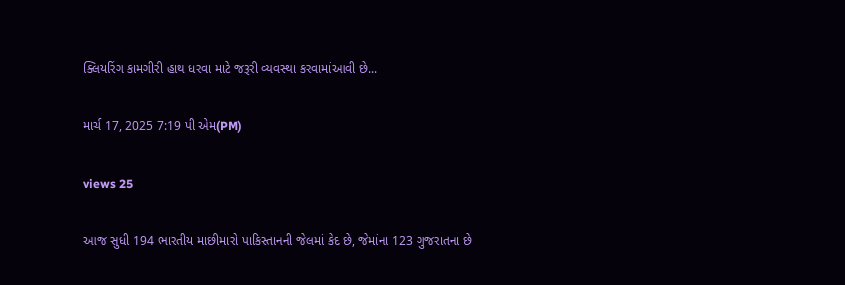ક્લિયરિંગ કામગીરી હાથ ધરવા માટે જરૂરી વ્યવસ્થા કરવામાંઆવી છે...

માર્ચ 17, 2025 7:19 પી એમ(PM)

views 25

આજ સુધી 194 ભારતીય માછીમારો પાકિસ્તાનની જેલમાં કેદ છે, જેમાંના 123 ગુજરાતના છે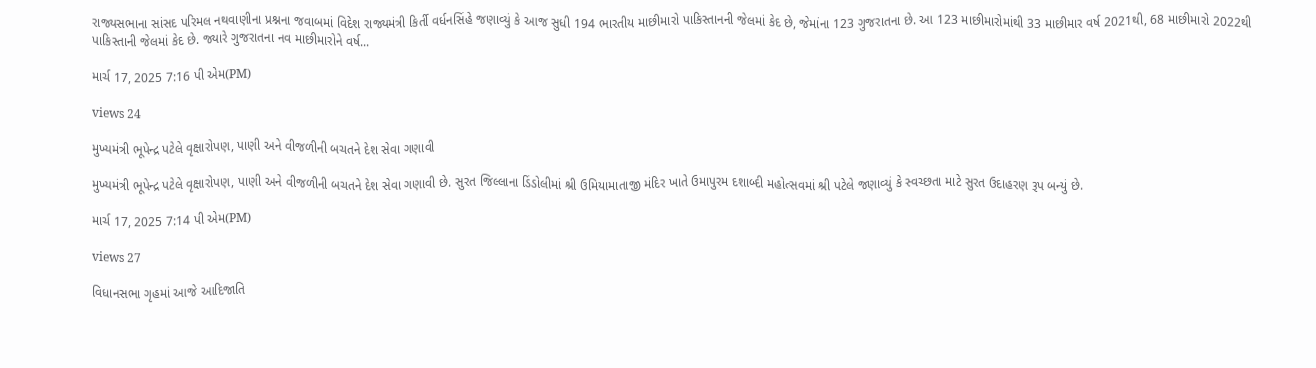રાજ્યસભાના સાંસદ પરિમલ નથવાણીના પ્રશ્નના જવાબમાં વિદેશ રાજ્યમંત્રી કિર્તી વર્ધનસિંહે જણાવ્યું કે આજ સુધી 194 ભારતીય માછીમારો પાકિસ્તાનની જેલમાં કેદ છે, જેમાંના 123 ગુજરાતના છે. આ 123 માછીમારોમાંથી 33 માછીમાર વર્ષ 2021થી, 68 માછીમારો 2022થી પાકિસ્તાની જેલમાં કેદ છે. જ્યારે ગુજરાતના નવ માછીમારોને વર્ષ...

માર્ચ 17, 2025 7:16 પી એમ(PM)

views 24

મુખ્યમંત્રી ભૂપેન્દ્ર પટેલે વૃક્ષારોપણ, પાણી અને વીજળીની બચતને દેશ સેવા ગણાવી

મુખ્યમંત્રી ભૂપેન્દ્ર પટેલે વૃક્ષારોપણ, પાણી અને વીજળીની બચતને દેશ સેવા ગણાવી છે. સુરત જિલ્લાના ડિંડોલીમાં શ્રી ઉમિયામાતાજી મંદિર ખાતે ઉમાપુરમ દશાબ્દી મહોત્સવમાં શ્રી પટેલે જણાવ્યું કે સ્વચ્છતા માટે સુરત ઉદાહરણ રૂપ બન્યું છે.

માર્ચ 17, 2025 7:14 પી એમ(PM)

views 27

વિધાનસભા ગૃહમાં આજે આદિજાતિ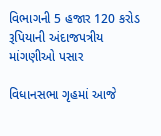વિભાગની 5 હજાર 120 કરોડ રૂપિયાની અંદાજપત્રીય માંગણીઓ પસાર

વિધાનસભા ગૃહમાં આજે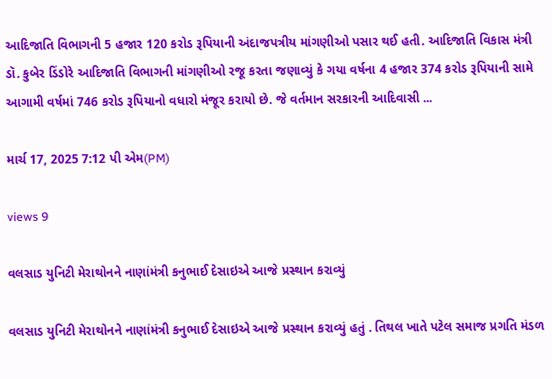આદિજાતિ વિભાગની 5 હજાર 120 કરોડ રૂપિયાની અંદાજપત્રીય માંગણીઓ પસાર થઈ હતી. આદિજાતિ વિકાસ મંત્રી ડૉ. કુબેર ડિંડોરે આદિજાતિ વિભાગની માંગણીઓ રજૂ કરતા જણાવ્યું કે ગયા વર્ષના 4 હજાર 374 કરોડ રૂપિયાની સામે આગામી વર્ષમાં 746 કરોડ રૂપિયાનો વધારો મંજૂર કરાયો છે. જે વર્તમાન સરકારની આદિવાસી ...

માર્ચ 17, 2025 7:12 પી એમ(PM)

views 9

વલસાડ યુનિટી મેરાથોનને નાણાંમંત્રી કનુભાઈ દેસાઇએ આજે પ્રસ્થાન કરાવ્યું

વલસાડ યુનિટી મેરાથોનને નાણાંમંત્રી કનુભાઈ દેસાઇએ આજે પ્રસ્થાન કરાવ્યું હતું . તિથલ ખાતે પટેલ સમાજ પ્રગતિ મંડળ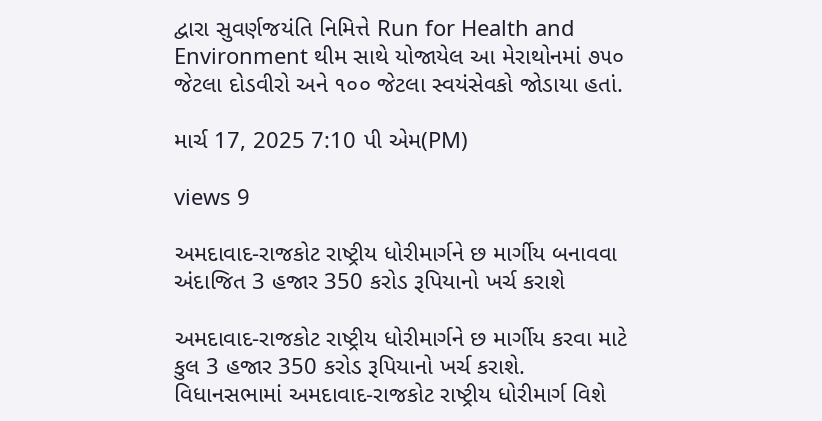દ્વારા સુવર્ણજયંતિ નિમિત્તે Run for Health and Environment થીમ સાથે યોજાયેલ આ મેરાથોનમાં ૭૫૦ જેટલા દોડવીરો અને ૧૦૦ જેટલા સ્વયંસેવકો જોડાયા હતાં.

માર્ચ 17, 2025 7:10 પી એમ(PM)

views 9

અમદાવાદ-રાજકોટ રાષ્ટ્રીય ધોરીમાર્ગને છ માર્ગીય બનાવવા અંદાજિત 3 હજાર 350 કરોડ રૂપિયાનો ખર્ચ કરાશે

અમદાવાદ-રાજકોટ રાષ્ટ્રીય ધોરીમાર્ગને છ માર્ગીય કરવા માટે કુલ 3 હજાર 350 કરોડ રૂપિયાનો ખર્ચ કરાશે. વિધાનસભામાં અમદાવાદ-રાજકોટ રાષ્ટ્રીય ધોરીમાર્ગ વિશે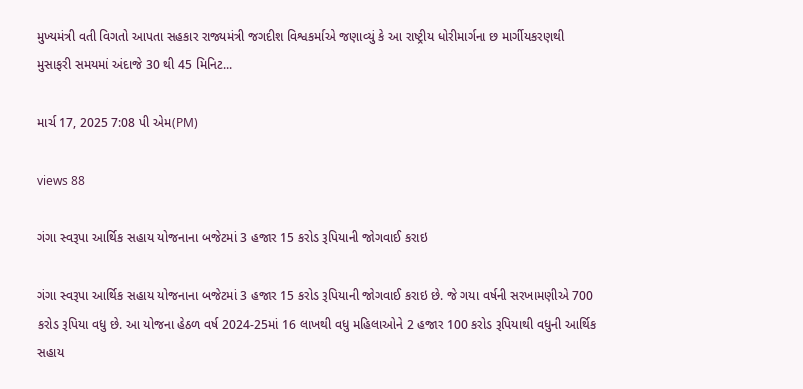મુખ્યમંત્રી વતી વિગતો આપતા સહકાર રાજ્યમંત્રી જગદીશ વિશ્વકર્માએ જણાવ્યું કે આ રાષ્ટ્રીય ધોરીમાર્ગના છ માર્ગીયકરણથી મુસાફરી સમયમાં અંદાજે 30 થી 45 મિનિટ...

માર્ચ 17, 2025 7:08 પી એમ(PM)

views 88

ગંગા સ્વરૂપા આર્થિક સહાય યોજનાના બજેટમાં 3 હજાર 15 કરોડ રૂપિયાની જોગવાઈ કરાઇ

ગંગા સ્વરૂપા આર્થિક સહાય યોજનાના બજેટમાં 3 હજાર 15 કરોડ રૂપિયાની જોગવાઈ કરાઇ છે. જે ગયા વર્ષની સરખામણીએ 700 કરોડ રૂપિયા વધુ છે. આ યોજના હેઠળ વર્ષ 2024-25માં 16 લાખથી વધુ મહિલાઓને 2 હજાર 100 કરોડ રૂપિયાથી વધુની આર્થિક સહાય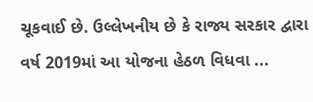ચૂકવાઈ છે. ઉલ્લેખનીય છે કે રાજ્ય સરકાર દ્વારા વર્ષ 2019માં આ યોજના હેઠળ વિધવા ...